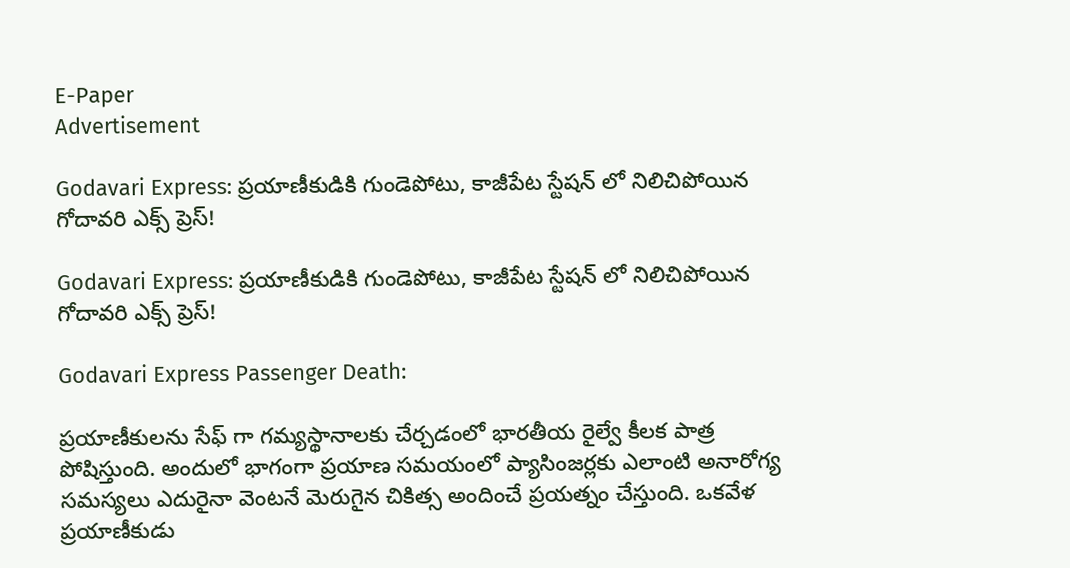E-Paper
Advertisement

Godavari Express: ప్రయాణీకుడికి గుండెపోటు, కాజీపేట స్టేషన్ లో నిలిచిపోయిన గోదావరి ఎక్స్ ప్రెస్!

Godavari Express: ప్రయాణీకుడికి గుండెపోటు, కాజీపేట స్టేషన్ లో నిలిచిపోయిన గోదావరి ఎక్స్ ప్రెస్!

Godavari Express Passenger Death:

ప్రయాణీకులను సేఫ్ గా గమ్యస్థానాలకు చేర్చడంలో భారతీయ రైల్వే కీలక పాత్ర పోషిస్తుంది. అందులో భాగంగా ప్రయాణ సమయంలో ప్యాసింజర్లకు ఎలాంటి అనారోగ్య సమస్యలు ఎదురైనా వెంటనే మెరుగైన చికిత్స అందించే ప్రయత్నం చేస్తుంది. ఒకవేళ ప్రయాణీకుడు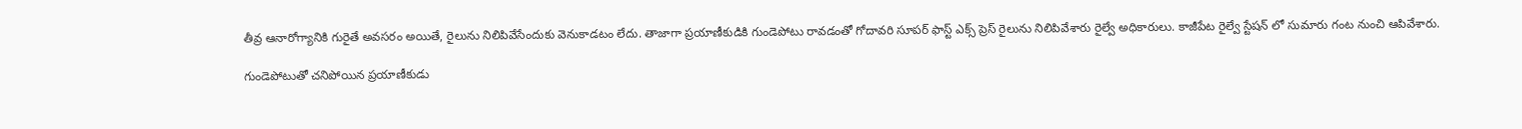తీవ్ర ఆనారోగ్యానికి గురైతే అవసరం అయితే, రైలును నిలిపివేసేందుకు వెనుకాడటం లేదు. తాజాగా ప్రయాణీకుడికి గుండెపోటు రావడంతో గోదావరి సూపర్ ఫాస్ట్ ఎక్స్ ప్రెస్ రైలును నిలిపివేశారు రైల్వే అధికారులు. కాజీపేట రైల్వే స్టేషన్ లో సుమారు గంట నుంచి ఆపివేశారు.

గుండెపోటుతో చనిపోయిన ప్రయాణీకుడు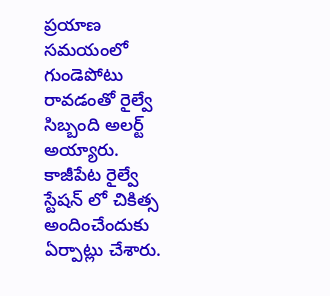ప్రయాణ సమయంలో గుండెపోటు రావడంతో రైల్వే సిబ్బంది అలర్ట్ అయ్యారు. కాజీపేట రైల్వే స్టేషన్ లో చికిత్స అందించేందుకు ఏర్పాట్లు చేశారు.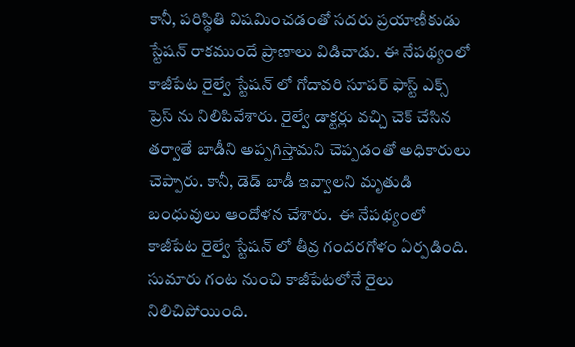కానీ, పరిస్థితి విషమించడంతో సదరు ప్రయాణీకుడు స్టేషన్ రాకముందే ప్రాణాలు విడిచాడు. ఈ నేపథ్యంలో కాజీపేట రైల్వే స్టేషన్ లో గోదావరి సూపర్ ఫాస్ట్ ఎక్స్ ప్రెస్ ను నిలిపివేశారు. రైల్వే డాక్టర్లు వచ్చి చెక్ చేసిన తర్వాతే బాడీని అప్పగిస్తామని చెప్పడంతో అధికారులు చెప్పారు. కానీ, డెడ్ బాడీ ఇవ్వాలని మృతుడి బంధువులు ఆందోళన చేశారు.  ఈ నేపథ్యంలో కాజీపేట రైల్వే స్టేషన్ లో తీవ్ర గందరగోళం ఏర్పడింది. సుమారు గంట నుంచి కాజీపేటలోనే రైలు నిలిచిపోయింది.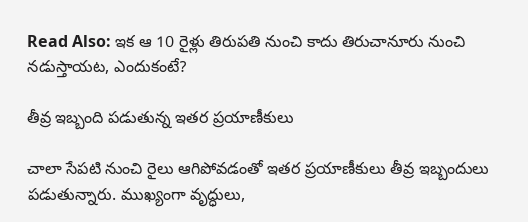Read Also: ఇక ఆ 10 రైళ్లు తిరుపతి నుంచి కాదు తిరుచానూరు నుంచి నడుస్తాయట, ఎందుకంటే?

తీవ్ర ఇబ్బంది పడుతున్న ఇతర ప్రయాణీకులు

చాలా సేపటి నుంచి రైలు ఆగిపోవడంతో ఇతర ప్రయాణీకులు తీవ్ర ఇబ్బందులు పడుతున్నారు. ముఖ్యంగా వృద్ధులు,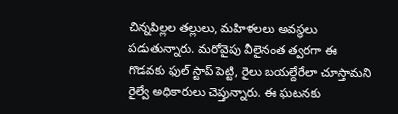చిన్నపిల్లల తల్లులు, మహిళలలు అవస్థలు పడుతున్నారు. మరోవైపు వీలైనంత త్వరగా ఈ గొడవకు ఫుల్ స్టాప్ పెట్టి, రైలు బయల్దేరేలా చూస్తామని రైల్వే అధికారులు చెప్తున్నారు. ఈ ఘటనకు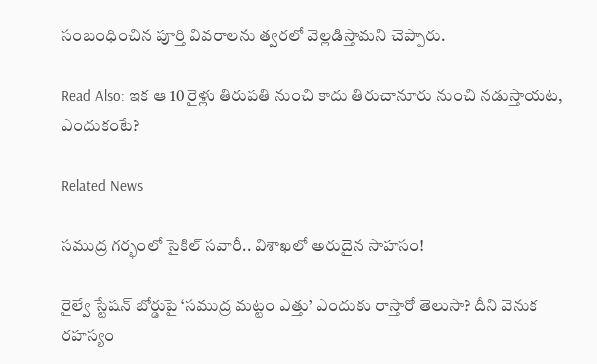సంబంధించిన పూర్తి వివరాలను త్వరలో వెల్లడిస్తామని చెప్పారు.

Read Also: ఇక ఆ 10 రైళ్లు తిరుపతి నుంచి కాదు తిరుచానూరు నుంచి నడుస్తాయట, ఎందుకంటే?

Related News

సముద్ర గర్భంలో సైకిల్ సవారీ.. విశాఖలో అరుదైన సాహసం!

రైల్వే స్టేషన్ బోర్డుపై ‘సముద్ర మట్టం ఎత్తు’ ఎందుకు రాస్తారో తెలుసా? దీని వెనుక రహస్యం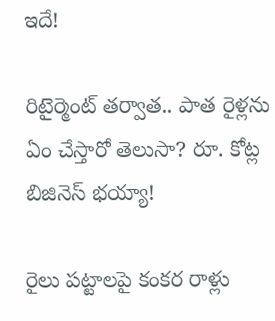ఇదే!

రిటైర్మెంట్ తర్వాత.. పాత రైళ్లను ఏం చేస్తారో తెలుసా? రూ. కోట్ల బిజినెస్ భయ్యా!

రైలు పట్టాలపై కంకర రాళ్లు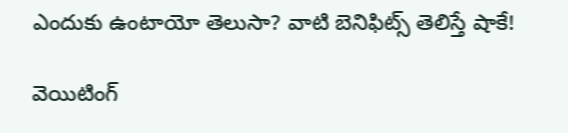ఎందుకు ఉంటాయో తెలుసా? వాటి బెనిఫిట్స్ తెలిస్తే షాకే!

వెయిటింగ్‌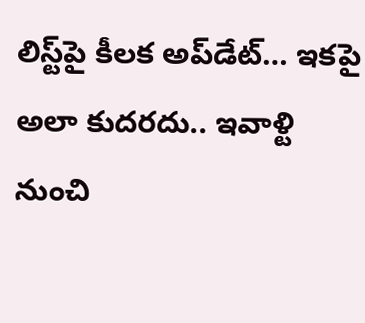లిస్ట్‌పై కీలక అప్‌డేట్‌… ఇకపై అలా కుదరదు.. ఇవాళ్టి నుంచి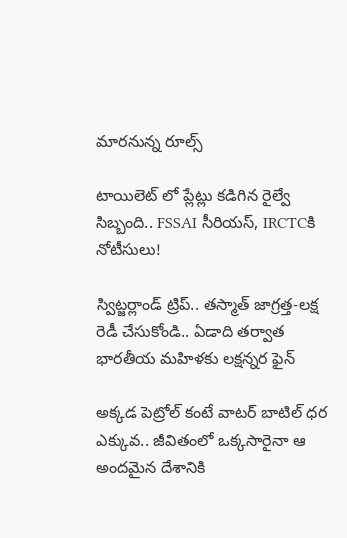మారనున్న రూల్స్

టాయిలెట్ లో ప్లేట్లు కడిగిన రైల్వే సిబ్బంది.. FSSAI సీరియస్, IRCTCకి నోటీసులు!

స్విట్జర్లాండ్‌ ట్రిప్.. తస్మాత్ జాగ్రత్త-లక్ష రెడీ చేసుకోండి.. ఏడాది తర్వాత భారతీయ మహిళకు లక్షన్నర ఫైన్

అక్కడ పెట్రోల్ కంటే వాటర్ బాటిల్ ధర ఎక్కువ.. జీవితంలో ఒక్కసారైనా ఆ అందమైన దేశానికి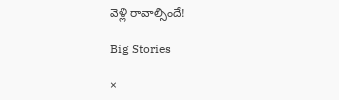వెళ్లి రావాల్సిందే!

Big Stories

×